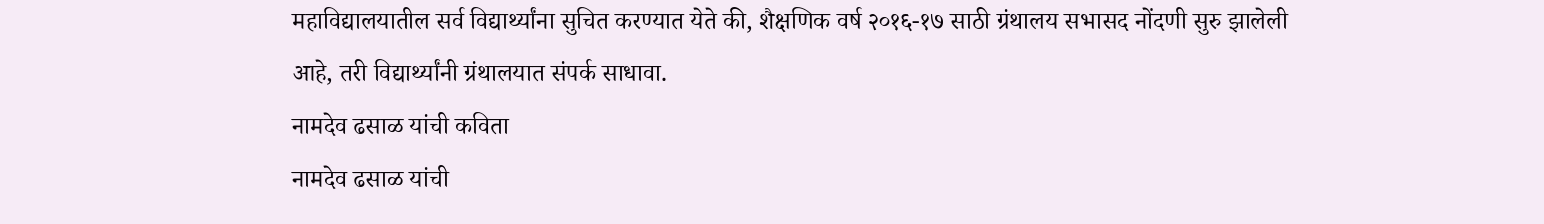महाविद्यालयातील सर्व विद्यार्थ्यांना सुचित करण्यात येते की, शैक्षणिक वर्ष २०१६-१७ साठी ग्रंथालय सभासद नोंदणी सुरु झालेली आहे, तरी विद्यार्थ्यांनी ग्रंथालयात संपर्क साधावा.
नामदेव ढसाळ यांची कविता
नामदेव ढसाळ यांची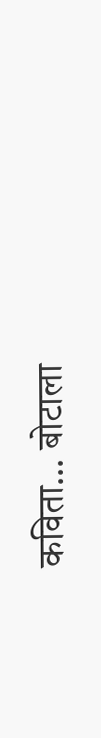कविता... बोटाला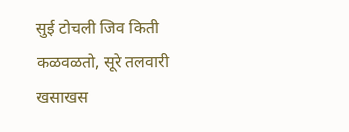सुई टोचली जिव किती कळवळतो, सूरे तलवारी खसाखस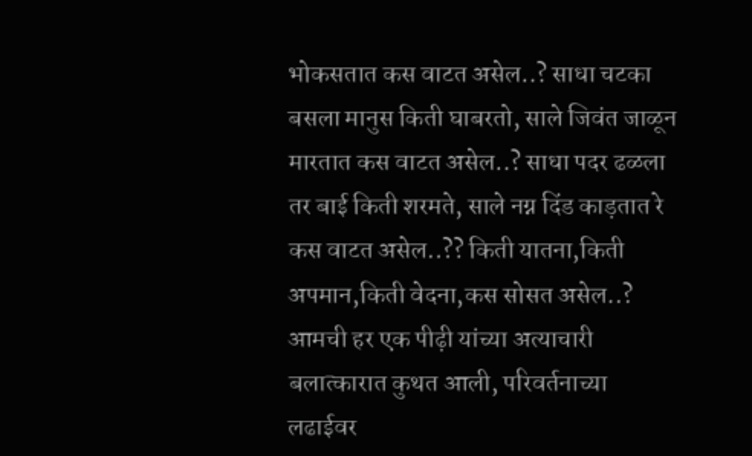भोकसतात कस वाटत असेल..? साधा चटका बसला मानुस किती घाबरतो, साले जिवंत जाळून मारतात कस वाटत असेल..? साधा पदर ढळला तर बाई किती शरमते, साले नग्न दिंड काड़तात रे कस वाटत असेल..?? किती यातना,किती अपमान,किती वेदना,कस सोसत असेल..? आमची हर एक पीढ़ी यांच्या अत्याचारी बलात्कारात कुथत आली, परिवर्तनाच्या लढाईवर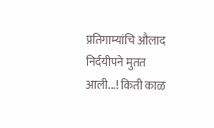प्रतिगाम्यांचि औलाद निर्दयीपने मुतत आली...! किती काळ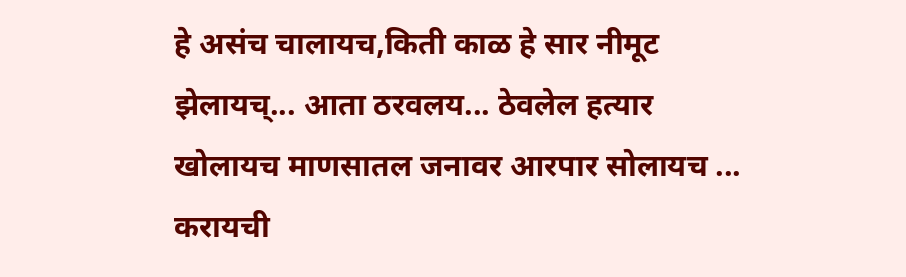हे असंच चालायच,किती काळ हे सार नीमूट झेलायच्... आता ठरवलय... ठेवलेल हत्यार खोलायच माणसातल जनावर आरपार सोलायच ... करायची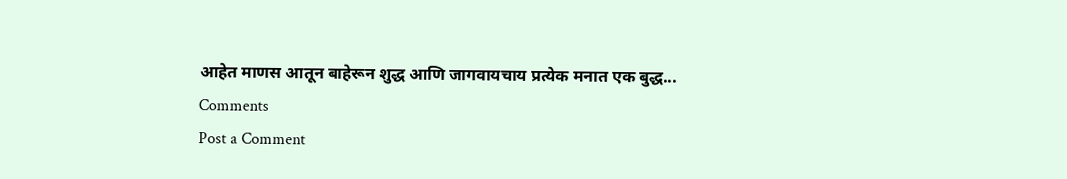आहेत माणस आतून बाहेरून शुद्ध आणि जागवायचाय प्रत्येक मनात एक बुद्ध...
Comments
Post a Comment